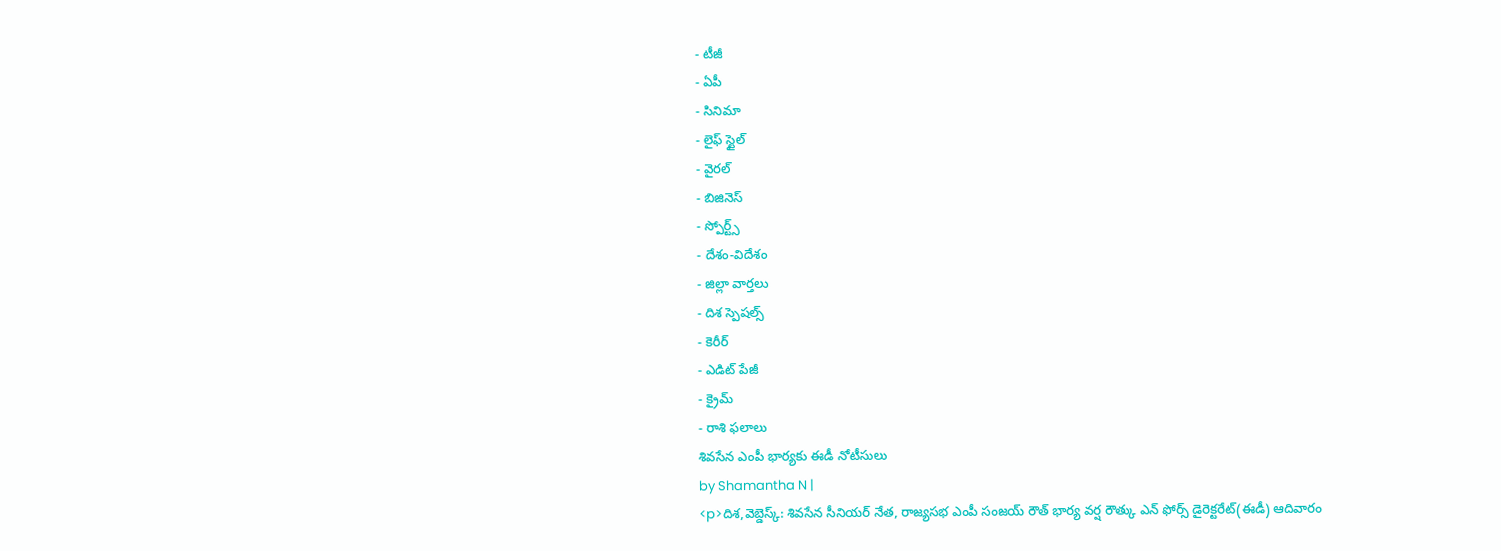- టీజీ
- ఏపీ
- సినిమా
- లైఫ్ స్టైల్
- వైరల్
- బిజినెస్
- స్పోర్ట్స్
- దేశం-విదేశం
- జిల్లా వార్తలు
- దిశ స్పెషల్స్
- కెరీర్
- ఎడిట్ పేజీ
- క్రైమ్
- రాశి ఫలాలు
శివసేన ఎంపీ భార్యకు ఈడీ నోటీసులు
by Shamantha N |
<p>దిశ,వెబ్డెస్క్: శివసేన సీనియర్ నేత, రాజ్యసభ ఎంపీ సంజయ్ రౌత్ భార్య వర్ష రౌత్కు ఎన్ ఫోర్స్ డైరెక్టరేట్(ఈడీ) ఆదివారం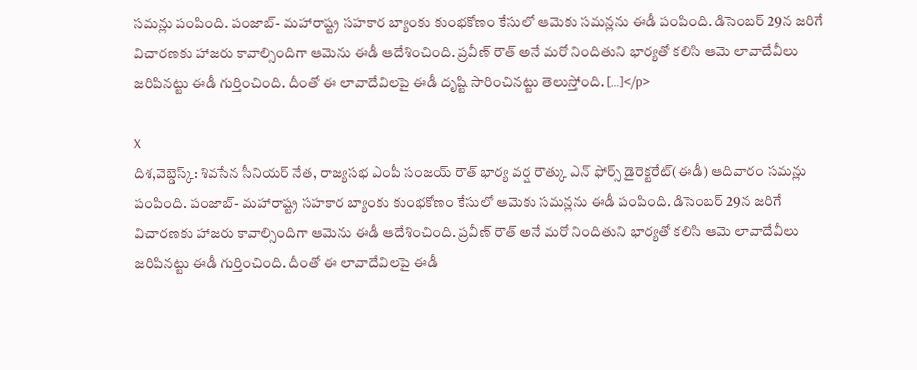సమన్లు పంపింది. పంజాబ్- మహారాష్ట్ర సహకార బ్యాంకు కుంభకోణం కేసులో ఆమెకు సమన్లను ఈడీ పంపింది. డిసెంబర్ 29న జరిగే విచారణకు హాజరు కావాల్సిందిగా ఆమెను ఈడీ ఆదేశించింది. ప్రవీణ్ రౌత్ అనే మరో నిందితుని భార్యతో కలిసి ఆమె లావాదేవీలు జరిపినట్టు ఈడీ గుర్తించింది. దీంతో ఈ లావాదేవిలపై ఈడీ దృష్టి సారించినట్టు తెలుస్తోంది. […]</p>

X
దిశ,వెబ్డెస్క్: శివసేన సీనియర్ నేత, రాజ్యసభ ఎంపీ సంజయ్ రౌత్ భార్య వర్ష రౌత్కు ఎన్ ఫోర్స్ డైరెక్టరేట్(ఈడీ) ఆదివారం సమన్లు పంపింది. పంజాబ్- మహారాష్ట్ర సహకార బ్యాంకు కుంభకోణం కేసులో ఆమెకు సమన్లను ఈడీ పంపింది. డిసెంబర్ 29న జరిగే విచారణకు హాజరు కావాల్సిందిగా ఆమెను ఈడీ ఆదేశించింది. ప్రవీణ్ రౌత్ అనే మరో నిందితుని భార్యతో కలిసి ఆమె లావాదేవీలు జరిపినట్టు ఈడీ గుర్తించింది. దీంతో ఈ లావాదేవిలపై ఈడీ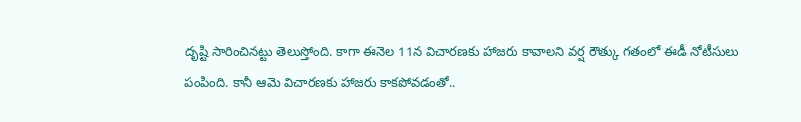దృష్టి సారించినట్టు తెలుస్తోంది. కాగా ఈనెల 11న విచారణకు హాజరు కావాలని వర్ష రౌత్కు గతంలో ఈడీ నోటీసులు పంపింది. కానీ ఆమె విచారణకు హాజరు కాకపోవడంతో..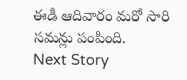ఈడీ ఆదివారం మరో సారి సమన్లు పంపింది.
Next Story